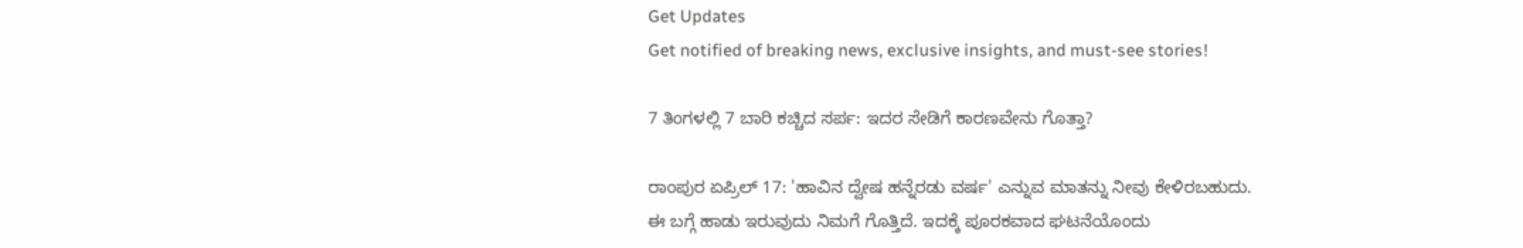Get Updates
Get notified of breaking news, exclusive insights, and must-see stories!

7 ತಿಂಗಳಲ್ಲಿ 7 ಬಾರಿ ಕಚ್ಚಿದ ಸರ್ಪ: ಇದರ ಸೇಡಿಗೆ ಕಾರಣವೇನು ಗೊತ್ತಾ?

ರಾಂಪುರ ಏಪ್ರಿಲ್ 17: 'ಹಾವಿನ ದ್ವೇಷ ಹನ್ನೆರಡು ವರ್ಷ' ಎನ್ನುವ ಮಾತನ್ನು ನೀವು ಕೇಳಿರಬಹುದು. ಈ ಬಗ್ಗೆ ಹಾಡು ಇರುವುದು ನಿಮಗೆ ಗೊತ್ತಿದೆ. ಇದಕ್ಕೆ ಪೂರಕವಾದ ಘಟನೆಯೊಂದು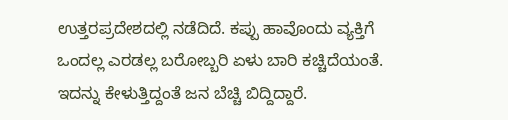ಉತ್ತರಪ್ರದೇಶದಲ್ಲಿ ನಡೆದಿದೆ. ಕಪ್ಪು ಹಾವೊಂದು ವ್ಯಕ್ತಿಗೆ ಒಂದಲ್ಲ ಎರಡಲ್ಲ ಬರೋಬ್ಬರಿ ಏಳು ಬಾರಿ ಕಚ್ಚಿದೆಯಂತೆ. ಇದನ್ನು ಕೇಳುತ್ತಿದ್ದಂತೆ ಜನ ಬೆಚ್ಚಿ ಬಿದ್ದಿದ್ದಾರೆ.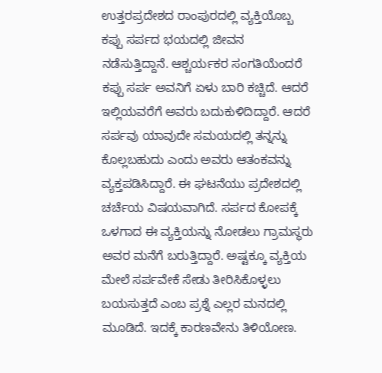ಉತ್ತರಪ್ರದೇಶದ ರಾಂಪುರದಲ್ಲಿ ವ್ಯಕ್ತಿಯೊಬ್ಬ ಕಪ್ಪು ಸರ್ಪದ ಭಯದಲ್ಲಿ ಜೀವನ ನಡೆಸುತ್ತಿದ್ದಾನೆ. ಆಶ್ಚರ್ಯಕರ ಸಂಗತಿಯೆಂದರೆ ಕಪ್ಪು ಸರ್ಪ ಅವನಿಗೆ ಏಳು ಬಾರಿ ಕಚ್ಚಿದೆ. ಆದರೆ ಇಲ್ಲಿಯವರೆಗೆ ಅವರು ಬದುಕುಳಿದಿದ್ದಾರೆ. ಆದರೆ ಸರ್ಪವು ಯಾವುದೇ ಸಮಯದಲ್ಲಿ ತನ್ನನ್ನು ಕೊಲ್ಲಬಹುದು ಎಂದು ಅವರು ಆತಂಕವನ್ನು ವ್ಯಕ್ತಪಡಿಸಿದ್ದಾರೆ. ಈ ಘಟನೆಯು ಪ್ರದೇಶದಲ್ಲಿ ಚರ್ಚೆಯ ವಿಷಯವಾಗಿದೆ. ಸರ್ಪದ ಕೋಪಕ್ಕೆ ಒಳಗಾದ ಈ ವ್ಯಕ್ತಿಯನ್ನು ನೋಡಲು ಗ್ರಾಮಸ್ಥರು ಅವರ ಮನೆಗೆ ಬರುತ್ತಿದ್ದಾರೆ. ಅಷ್ಟಕ್ಕೂ ವ್ಯಕ್ತಿಯ ಮೇಲೆ ಸರ್ಪವೇಕೆ ಸೇಡು ತೀರಿಸಿಕೊಳ್ಳಲು ಬಯಸುತ್ತದೆ ಎಂಬ ಪ್ರಶ್ನೆ ಎಲ್ಲರ ಮನದಲ್ಲಿ ಮೂಡಿದೆ. ಇದಕ್ಕೆ ಕಾರಣವೇನು ತಿಳಿಯೋಣ.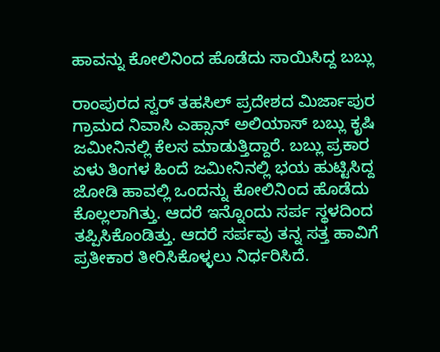ಹಾವನ್ನು ಕೋಲಿನಿಂದ ಹೊಡೆದು ಸಾಯಿಸಿದ್ದ ಬಬ್ಲು

ರಾಂಪುರದ ಸ್ವರ್ ತಹಸಿಲ್ ಪ್ರದೇಶದ ಮಿರ್ಜಾಪುರ ಗ್ರಾಮದ ನಿವಾಸಿ ಎಹ್ಸಾನ್ ಅಲಿಯಾಸ್ ಬಬ್ಲು ಕೃಷಿ ಜಮೀನಿನಲ್ಲಿ ಕೆಲಸ ಮಾಡುತ್ತಿದ್ದಾರೆ. ಬಬ್ಲು ಪ್ರಕಾರ ಏಳು ತಿಂಗಳ ಹಿಂದೆ ಜಮೀನಿನಲ್ಲಿ ಭಯ ಹುಟ್ಟಿಸಿದ್ದ ಜೋಡಿ ಹಾವಲ್ಲಿ ಒಂದನ್ನು ಕೋಲಿನಿಂದ ಹೊಡೆದು ಕೊಲ್ಲಲಾಗಿತ್ತು. ಆದರೆ ಇನ್ನೊಂದು ಸರ್ಪ ಸ್ಥಳದಿಂದ ತಪ್ಪಿಸಿಕೊಂಡಿತ್ತು. ಆದರೆ ಸರ್ಪವು ತನ್ನ ಸತ್ತ ಹಾವಿಗೆ ಪ್ರತೀಕಾರ ತೀರಿಸಿಕೊಳ್ಳಲು ನಿರ್ಧರಿಸಿದೆ.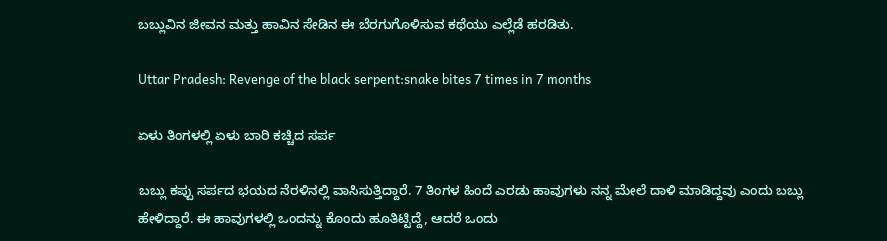ಬಬ್ಲುವಿನ ಜೀವನ ಮತ್ತು ಹಾವಿನ ಸೇಡಿನ ಈ ಬೆರಗುಗೊಳಿಸುವ ಕಥೆಯು ಎಲ್ಲೆಡೆ ಹರಡಿತು.

Uttar Pradesh: Revenge of the black serpent:snake bites 7 times in 7 months

ಏಳು ತಿಂಗಳಲ್ಲಿ ಏಳು ಬಾರಿ ಕಚ್ಚಿದ ಸರ್ಪ

ಬಬ್ಲು ಕಪ್ಪು ಸರ್ಪದ ಭಯದ ನೆರಳಿನಲ್ಲಿ ವಾಸಿಸುತ್ತಿದ್ದಾರೆ. 7 ತಿಂಗಳ ಹಿಂದೆ ಎರಡು ಹಾವುಗಳು ನನ್ನ ಮೇಲೆ ದಾಳಿ ಮಾಡಿದ್ದವು ಎಂದು ಬಬ್ಲು ಹೇಳಿದ್ದಾರೆ. ಈ ಹಾವುಗಳಲ್ಲಿ ಒಂದನ್ನು ಕೊಂದು ಹೂತಿಟ್ಟಿದ್ದೆ, ಆದರೆ ಒಂದು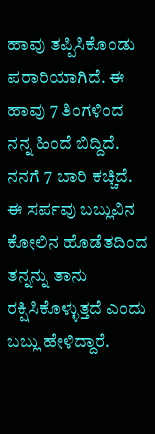ಹಾವು ತಪ್ಪಿಸಿಕೊಂಡು ಪರಾರಿಯಾಗಿದೆ. ಈ ಹಾವು 7 ತಿಂಗಳಿಂದ ನನ್ನ ಹಿಂದೆ ಬಿದ್ದಿದೆ. ನನಗೆ 7 ಬಾರಿ ಕಚ್ಚಿದೆ. ಈ ಸರ್ಪವು ಬಬ್ಲುವಿನ ಕೋಲಿನ ಹೊಡೆತದಿಂದ ತನ್ನನ್ನು ತಾನು ರಕ್ಷಿಸಿಕೊಳ್ಳುತ್ತದೆ ಎಂದು ಬಬ್ಲು ಹೇಳಿದ್ದಾರೆ.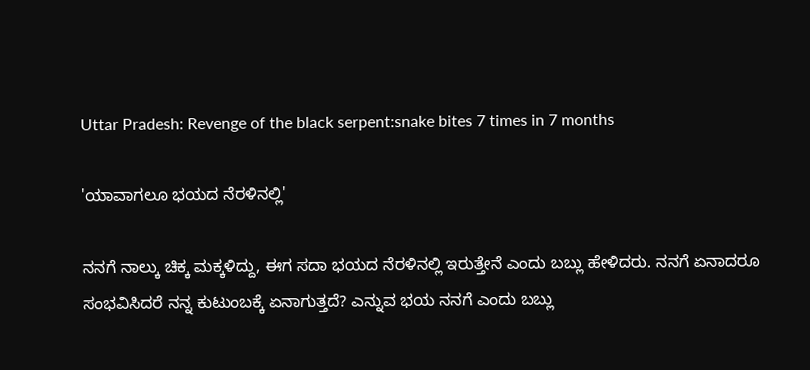Uttar Pradesh: Revenge of the black serpent:snake bites 7 times in 7 months

'ಯಾವಾಗಲೂ ಭಯದ ನೆರಳಿನಲ್ಲಿ'

ನನಗೆ ನಾಲ್ಕು ಚಿಕ್ಕ ಮಕ್ಕಳಿದ್ದು, ಈಗ ಸದಾ ಭಯದ ನೆರಳಿನಲ್ಲಿ ಇರುತ್ತೇನೆ ಎಂದು ಬಬ್ಲು ಹೇಳಿದರು. ನನಗೆ ಏನಾದರೂ ಸಂಭವಿಸಿದರೆ ನನ್ನ ಕುಟುಂಬಕ್ಕೆ ಏನಾಗುತ್ತದೆ? ಎನ್ನುವ ಭಯ ನನಗೆ ಎಂದು ಬಬ್ಲು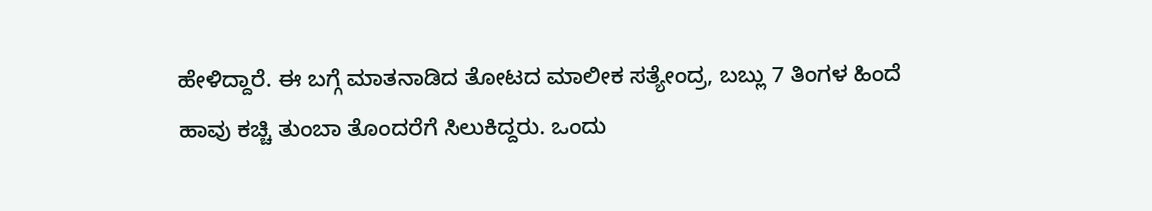ಹೇಳಿದ್ದಾರೆ. ಈ ಬಗ್ಗೆ ಮಾತನಾಡಿದ ತೋಟದ ಮಾಲೀಕ ಸತ್ಯೇಂದ್ರ, ಬಬ್ಲು 7 ತಿಂಗಳ ಹಿಂದೆ ಹಾವು ಕಚ್ಚಿ ತುಂಬಾ ತೊಂದರೆಗೆ ಸಿಲುಕಿದ್ದರು. ಒಂದು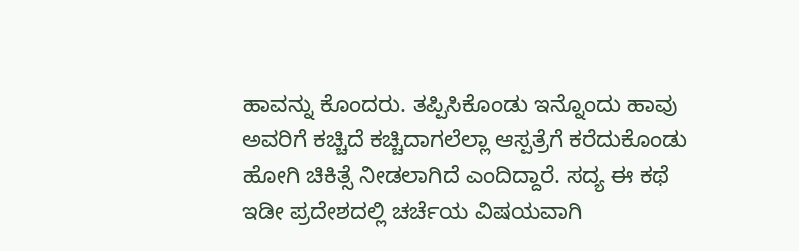ಹಾವನ್ನು ಕೊಂದರು. ತಪ್ಪಿಸಿಕೊಂಡು ಇನ್ನೊಂದು ಹಾವು ಅವರಿಗೆ ಕಚ್ಚಿದೆ ಕಚ್ಚಿದಾಗಲೆಲ್ಲಾ ಆಸ್ಪತ್ರೆಗೆ ಕರೆದುಕೊಂಡು ಹೋಗಿ ಚಿಕಿತ್ಸೆ ನೀಡಲಾಗಿದೆ ಎಂದಿದ್ದಾರೆ. ಸದ್ಯ ಈ ಕಥೆ ಇಡೀ ಪ್ರದೇಶದಲ್ಲಿ ಚರ್ಚೆಯ ವಿಷಯವಾಗಿ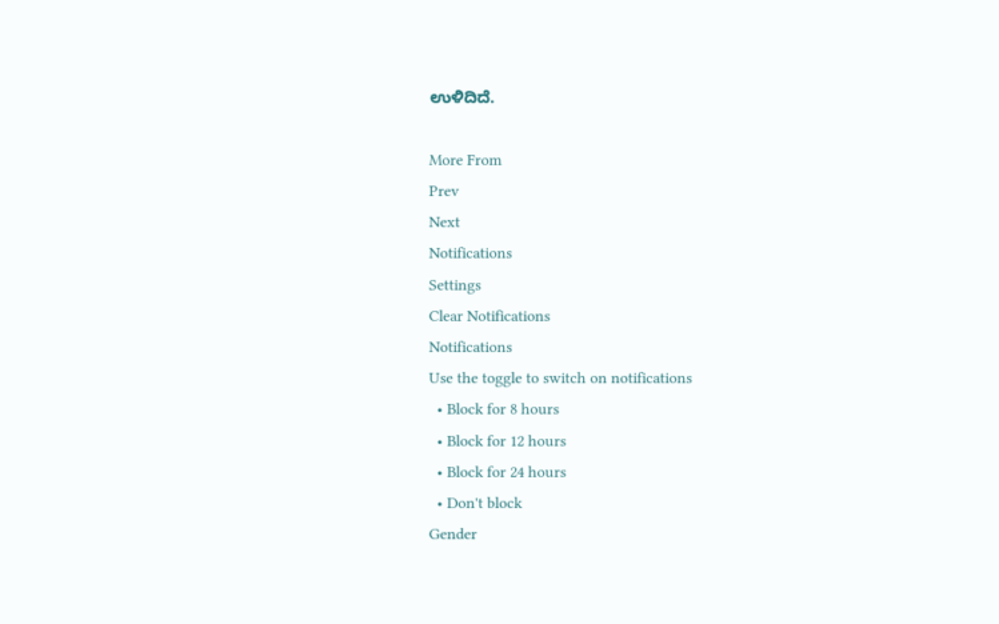ಉಳಿದಿದೆ.

More From
Prev
Next
Notifications
Settings
Clear Notifications
Notifications
Use the toggle to switch on notifications
  • Block for 8 hours
  • Block for 12 hours
  • Block for 24 hours
  • Don't block
Gender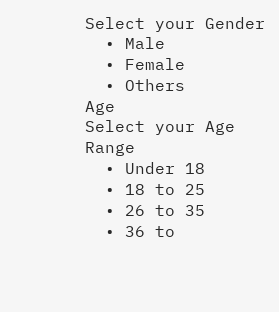Select your Gender
  • Male
  • Female
  • Others
Age
Select your Age Range
  • Under 18
  • 18 to 25
  • 26 to 35
  • 36 to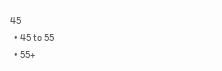45
  • 45 to 55
  • 55+